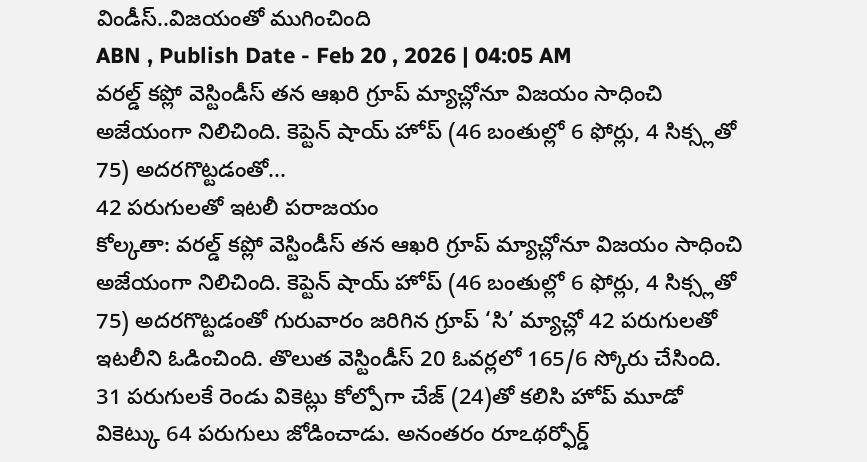విండీస్..విజయంతో ముగించింది
ABN , Publish Date - Feb 20 , 2026 | 04:05 AM
వరల్డ్ కప్లో వెస్టిండీస్ తన ఆఖరి గ్రూప్ మ్యాచ్లోనూ విజయం సాధించి అజేయంగా నిలిచింది. కెప్టెన్ షాయ్ హోప్ (46 బంతుల్లో 6 ఫోర్లు, 4 సిక్స్లతో 75) అదరగొట్టడంతో...
42 పరుగులతో ఇటలీ పరాజయం
కోల్కతా: వరల్డ్ కప్లో వెస్టిండీస్ తన ఆఖరి గ్రూప్ మ్యాచ్లోనూ విజయం సాధించి అజేయంగా నిలిచింది. కెప్టెన్ షాయ్ హోప్ (46 బంతుల్లో 6 ఫోర్లు, 4 సిక్స్లతో 75) అదరగొట్టడంతో గురువారం జరిగిన గ్రూప్ ‘సి’ మ్యాచ్లో 42 పరుగులతో ఇటలీని ఓడించింది. తొలుత వెస్టిండీస్ 20 ఓవర్లలో 165/6 స్కోరు చేసింది. 31 పరుగులకే రెండు వికెట్లు కోల్పోగా చేజ్ (24)తో కలిసి హోప్ మూడో వికెట్కు 64 పరుగులు జోడించాడు. అనంతరం రూఽథర్ఫోర్డ్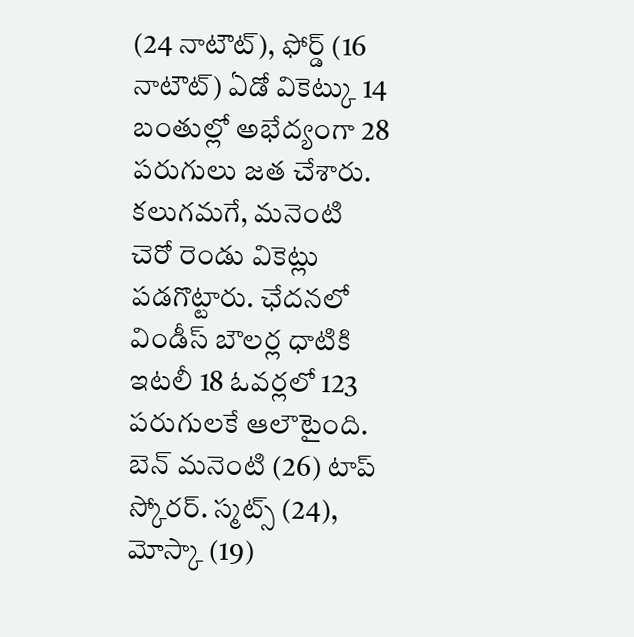(24 నాటౌట్), ఫోర్డ్ (16 నాటౌట్) ఏడో వికెట్కు 14 బంతుల్లో అభేద్యంగా 28 పరుగులు జత చేశారు. కలుగమగే, మనెంటి చెరో రెండు వికెట్లు పడగొట్టారు. ఛేదనలో విండీస్ బౌలర్ల ధాటికి ఇటలీ 18 ఓవర్లలో 123 పరుగులకే ఆలౌటైంది. బెన్ మనెంటి (26) టాప్ స్కోరర్. స్మట్స్ (24), మోస్కా (19)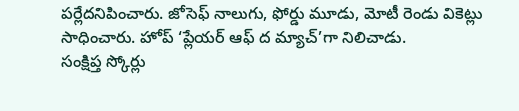పర్లేదనిపించారు. జోసెఫ్ నాలుగు, ఫోర్డు మూడు, మోటీ రెండు వికెట్లు సాధించారు. హోప్ ‘ప్లేయర్ ఆఫ్ ద మ్యాచ్’గా నిలిచాడు.
సంక్షిప్త స్కోర్లు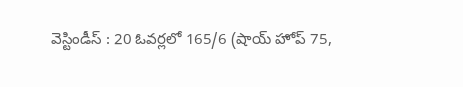వెస్టిండీస్ : 20 ఓవర్లలో 165/6 (షాయ్ హోప్ 75,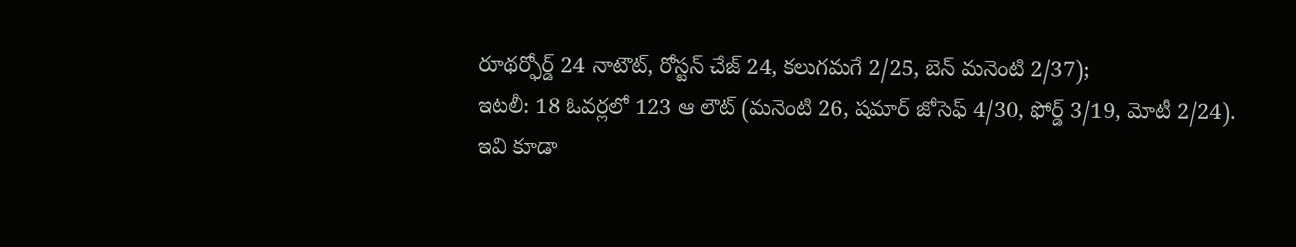రూథర్ఫోర్డ్ 24 నాటౌట్, రోస్టన్ చేజ్ 24, కలుగమగే 2/25, బెన్ మనెంటి 2/37);
ఇటలీ: 18 ఓవర్లలో 123 ఆ లౌట్ (మనెంటి 26, షమార్ జోసెఫ్ 4/30, ఫోర్డ్ 3/19, మోటీ 2/24).
ఇవి కూడా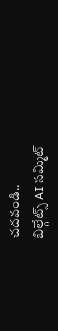చదవండి..
బిల్గేట్స్ AI సమ్మిట్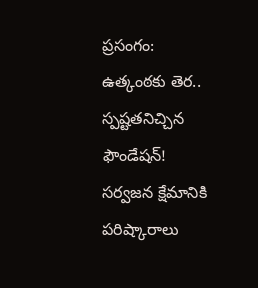ప్రసంగం: ఉత్కంఠకు తెర.. స్పష్టతనిచ్చిన ఫౌండేషన్!
సర్వజన క్షేమానికి పరిష్కారాలు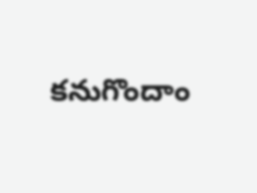కనుగొందాం